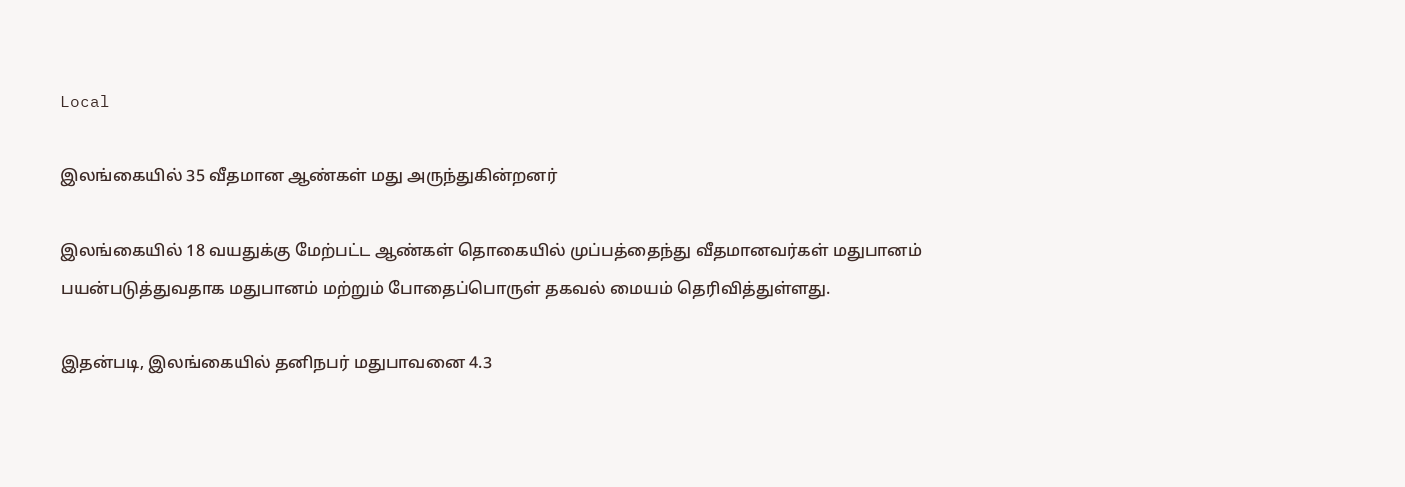Local

இலங்கையில் 35 வீதமான ஆண்கள் மது அருந்துகின்றனர்

இலங்கையில் 18 வயதுக்கு மேற்பட்ட ஆண்கள் தொகையில் முப்பத்தைந்து வீதமானவர்கள் மதுபானம் பயன்படுத்துவதாக மதுபானம் மற்றும் போதைப்பொருள் தகவல் மையம் தெரிவித்துள்ளது.

இதன்படி, இலங்கையில் தனிநபர் மதுபாவனை 4.3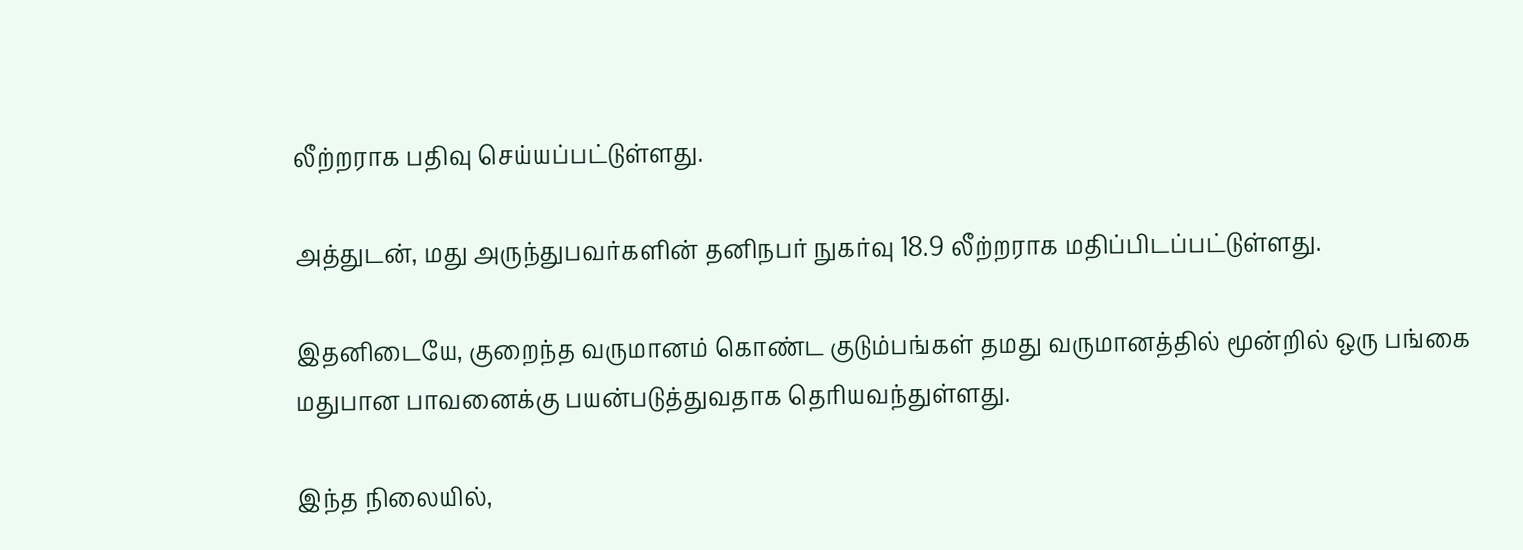லீற்றராக பதிவு செய்யப்பட்டுள்ளது.

அத்துடன், மது அருந்துபவர்களின் தனிநபர் நுகர்வு 18.9 லீற்றராக மதிப்பிடப்பட்டுள்ளது.

இதனிடையே, குறைந்த வருமானம் கொண்ட குடும்பங்கள் தமது வருமானத்தில் மூன்றில் ஒரு பங்கை மதுபான பாவனைக்கு பயன்படுத்துவதாக தெரியவந்துள்ளது.

இந்த நிலையில்,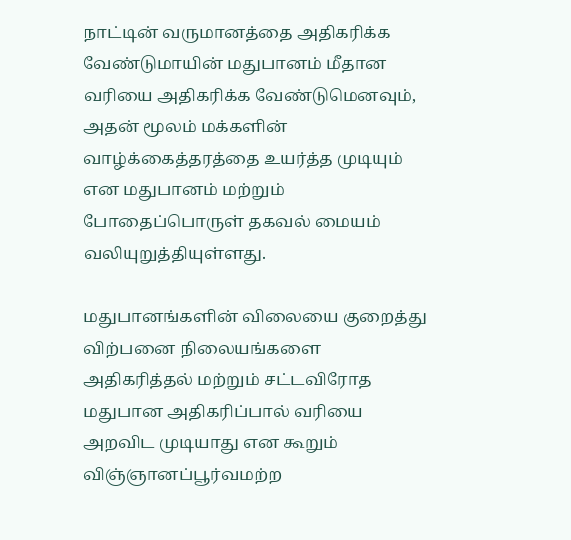நாட்டின் வருமானத்தை அதிகரிக்க வேண்டுமாயின் மதுபானம் மீதான வரியை அதிகரிக்க வேண்டுமெனவும், அதன் மூலம் மக்களின் வாழ்க்கைத்தரத்தை உயர்த்த முடியும் என மதுபானம் மற்றும் போதைப்பொருள் தகவல் மையம் வலியுறுத்தியுள்ளது.

மதுபானங்களின் விலையை குறைத்து விற்பனை நிலையங்களை அதிகரித்தல் மற்றும் சட்டவிரோத மதுபான அதிகரிப்பால் வரியை அறவிட முடியாது என கூறும் விஞ்ஞானப்பூர்வமற்ற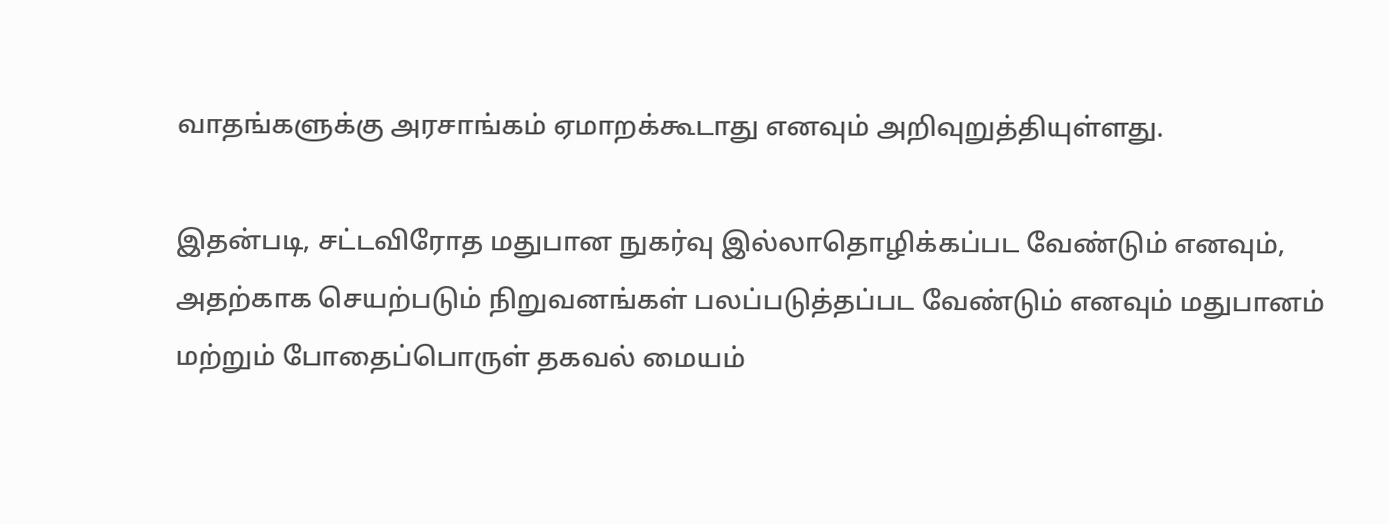வாதங்களுக்கு அரசாங்கம் ஏமாறக்கூடாது எனவும் அறிவுறுத்தியுள்ளது.

இதன்படி, சட்டவிரோத மதுபான நுகர்வு இல்லாதொழிக்கப்பட வேண்டும் எனவும், அதற்காக செயற்படும் நிறுவனங்கள் பலப்படுத்தப்பட வேண்டும் எனவும் மதுபானம் மற்றும் போதைப்பொருள் தகவல் மையம்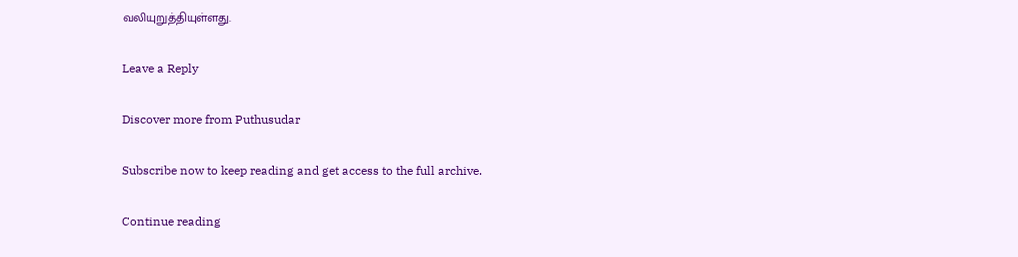வலியுறுத்தியுள்ளது.

Leave a Reply

Discover more from Puthusudar

Subscribe now to keep reading and get access to the full archive.

Continue reading